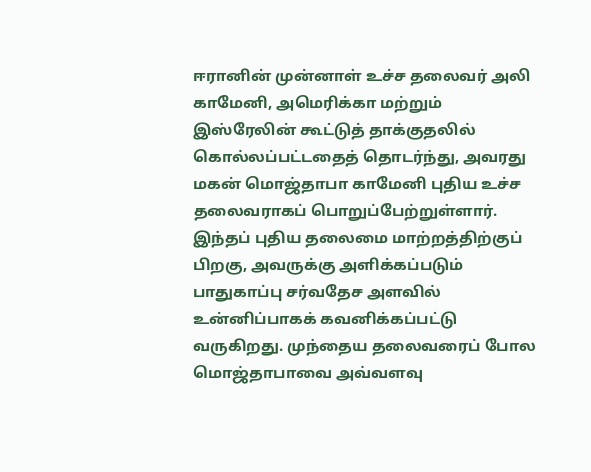ஈரானின் முன்னாள் உச்ச தலைவர் அலி காமேனி, அமெரிக்கா மற்றும் இஸ்ரேலின் கூட்டுத் தாக்குதலில் கொல்லப்பட்டதைத் தொடர்ந்து, அவரது மகன் மொஜ்தாபா காமேனி புதிய உச்ச தலைவராகப் பொறுப்பேற்றுள்ளார். இந்தப் புதிய தலைமை மாற்றத்திற்குப் பிறகு, அவருக்கு அளிக்கப்படும் பாதுகாப்பு சர்வதேச அளவில் உன்னிப்பாகக் கவனிக்கப்பட்டு வருகிறது. முந்தைய தலைவரைப் போல மொஜ்தாபாவை அவ்வளவு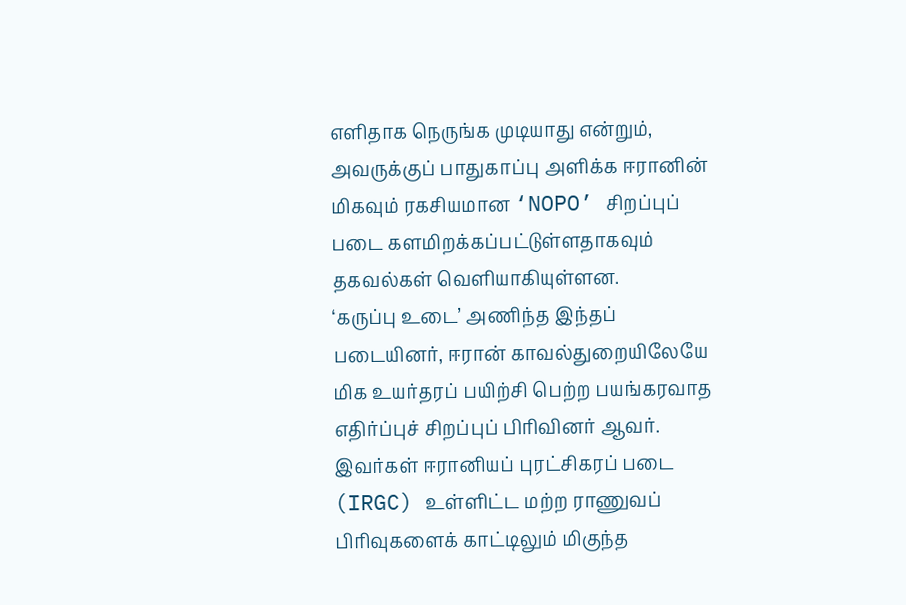எளிதாக நெருங்க முடியாது என்றும், அவருக்குப் பாதுகாப்பு அளிக்க ஈரானின் மிகவும் ரகசியமான ‘NOPO’ சிறப்புப் படை களமிறக்கப்பட்டுள்ளதாகவும் தகவல்கள் வெளியாகியுள்ளன.
‘கருப்பு உடை’ அணிந்த இந்தப் படையினர், ஈரான் காவல்துறையிலேயே மிக உயர்தரப் பயிற்சி பெற்ற பயங்கரவாத எதிர்ப்புச் சிறப்புப் பிரிவினர் ஆவர். இவர்கள் ஈரானியப் புரட்சிகரப் படை (IRGC) உள்ளிட்ட மற்ற ராணுவப் பிரிவுகளைக் காட்டிலும் மிகுந்த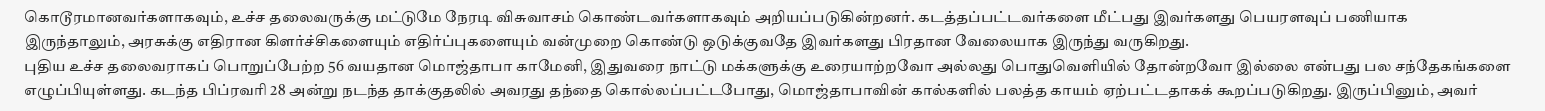கொடூரமானவர்களாகவும், உச்ச தலைவருக்கு மட்டுமே நேரடி விசுவாசம் கொண்டவர்களாகவும் அறியப்படுகின்றனர். கடத்தப்பட்டவர்களை மீட்பது இவர்களது பெயரளவுப் பணியாக இருந்தாலும், அரசுக்கு எதிரான கிளர்ச்சிகளையும் எதிர்ப்புகளையும் வன்முறை கொண்டு ஒடுக்குவதே இவர்களது பிரதான வேலையாக இருந்து வருகிறது.
புதிய உச்ச தலைவராகப் பொறுப்பேற்ற 56 வயதான மொஜ்தாபா காமேனி, இதுவரை நாட்டு மக்களுக்கு உரையாற்றவோ அல்லது பொதுவெளியில் தோன்றவோ இல்லை என்பது பல சந்தேகங்களை எழுப்பியுள்ளது. கடந்த பிப்ரவரி 28 அன்று நடந்த தாக்குதலில் அவரது தந்தை கொல்லப்பட்டபோது, மொஜ்தாபாவின் கால்களில் பலத்த காயம் ஏற்பட்டதாகக் கூறப்படுகிறது. இருப்பினும், அவர்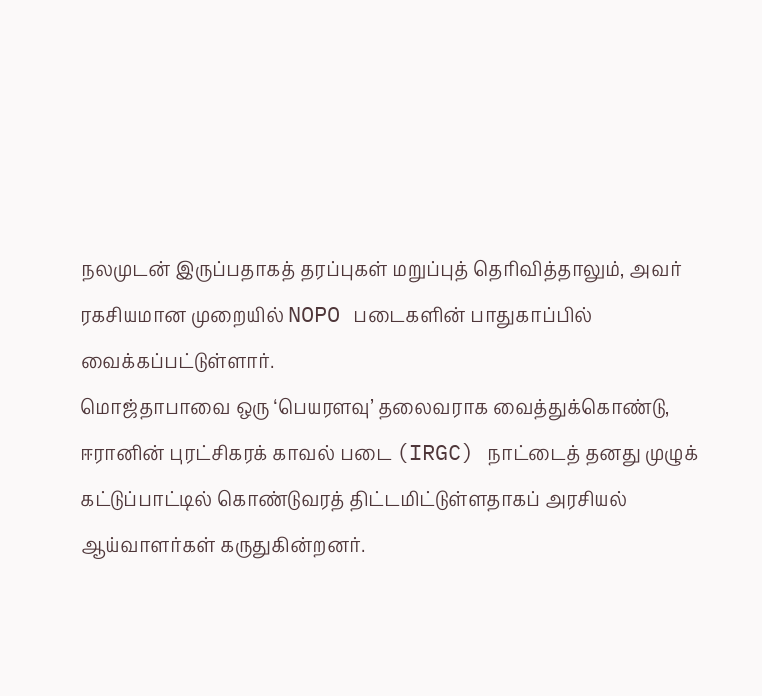நலமுடன் இருப்பதாகத் தரப்புகள் மறுப்புத் தெரிவித்தாலும், அவர் ரகசியமான முறையில் NOPO படைகளின் பாதுகாப்பில் வைக்கப்பட்டுள்ளார்.
மொஜ்தாபாவை ஒரு ‘பெயரளவு’ தலைவராக வைத்துக்கொண்டு, ஈரானின் புரட்சிகரக் காவல் படை (IRGC) நாட்டைத் தனது முழுக் கட்டுப்பாட்டில் கொண்டுவரத் திட்டமிட்டுள்ளதாகப் அரசியல் ஆய்வாளர்கள் கருதுகின்றனர்.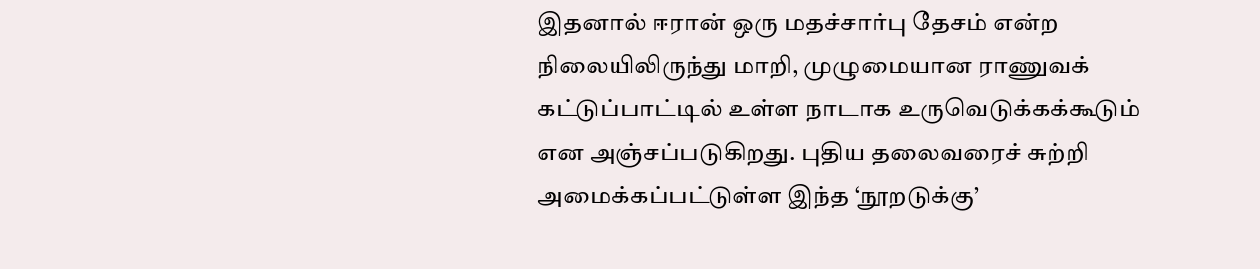இதனால் ஈரான் ஒரு மதச்சார்பு தேசம் என்ற நிலையிலிருந்து மாறி, முழுமையான ராணுவக் கட்டுப்பாட்டில் உள்ள நாடாக உருவெடுக்கக்கூடும் என அஞ்சப்படுகிறது. புதிய தலைவரைச் சுற்றி அமைக்கப்பட்டுள்ள இந்த ‘நூறடுக்கு’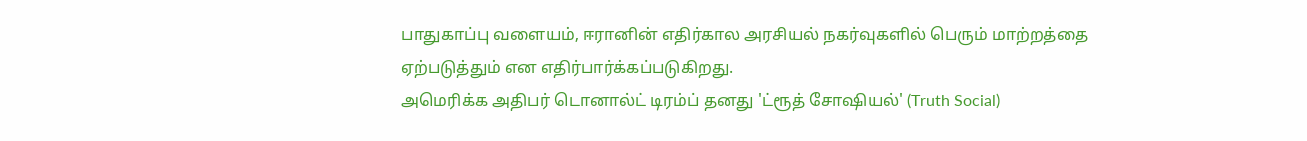பாதுகாப்பு வளையம், ஈரானின் எதிர்கால அரசியல் நகர்வுகளில் பெரும் மாற்றத்தை ஏற்படுத்தும் என எதிர்பார்க்கப்படுகிறது.
அமெரிக்க அதிபர் டொனால்ட் டிரம்ப் தனது 'ட்ரூத் சோஷியல்' (Truth Social)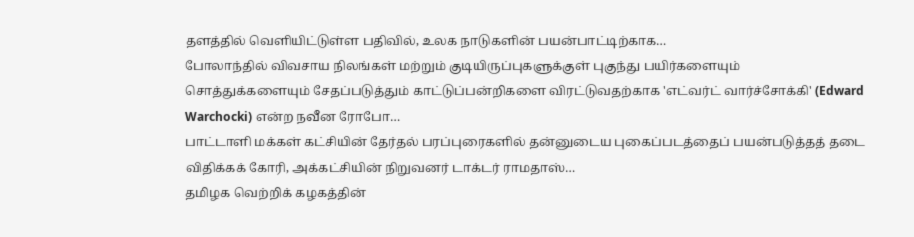தளத்தில் வெளியிட்டுள்ள பதிவில், உலக நாடுகளின் பயன்பாட்டிற்காக…
போலாந்தில் விவசாய நிலங்கள் மற்றும் குடியிருப்புகளுக்குள் புகுந்து பயிர்களையும் சொத்துக்களையும் சேதப்படுத்தும் காட்டுப்பன்றிகளை விரட்டுவதற்காக 'எட்வர்ட் வார்ச்சோக்கி' (Edward Warchocki) என்ற நவீன ரோபோ…
பாட்டாளி மக்கள் கட்சியின் தேர்தல் பரப்புரைகளில் தன்னுடைய புகைப்படத்தைப் பயன்படுத்தத் தடை விதிக்கக் கோரி, அக்கட்சியின் நிறுவனர் டாக்டர் ராமதாஸ்…
தமிழக வெற்றிக் கழகத்தின்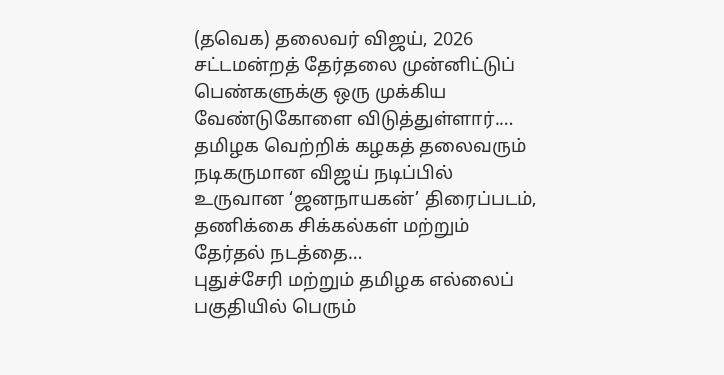(தவெக) தலைவர் விஜய், 2026 சட்டமன்றத் தேர்தலை முன்னிட்டுப் பெண்களுக்கு ஒரு முக்கிய வேண்டுகோளை விடுத்துள்ளார்.…
தமிழக வெற்றிக் கழகத் தலைவரும் நடிகருமான விஜய் நடிப்பில் உருவான ‘ஜனநாயகன்’ திரைப்படம், தணிக்கை சிக்கல்கள் மற்றும் தேர்தல் நடத்தை…
புதுச்சேரி மற்றும் தமிழக எல்லைப் பகுதியில் பெரும்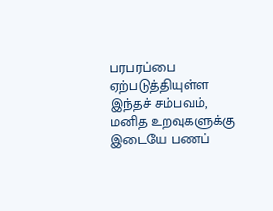பரபரப்பை ஏற்படுத்தியுள்ள இந்தச் சம்பவம், மனித உறவுகளுக்கு இடையே பணப்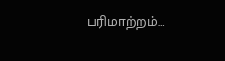பரிமாற்றம்…